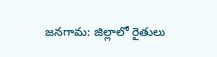జనగామ: జిల్లాలో రైతులు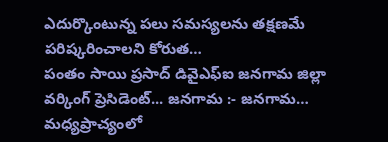ఎదుర్కొంటున్న పలు సమస్యలను తక్షణమే పరిష్కరించాలని కోరుత…
పంతం సాయి ప్రసాద్ డివైఎఫ్ఐ జనగామ జిల్లా వర్కింగ్ ప్రెసిడెంట్... జనగామ :- జనగామ…
మధ్యప్రాచ్యంలో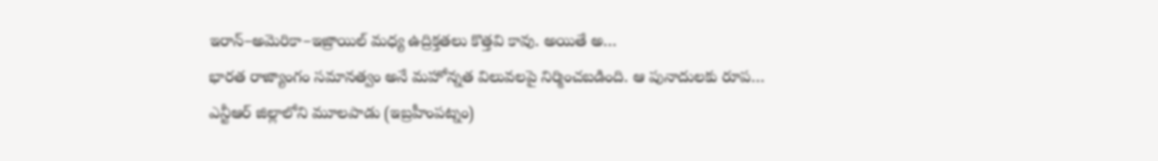ఇరాన్–అమెరికా–ఇజ్రాయిల్ మధ్య ఉద్రిక్తతలు కొత్తవి కావు. అయితే అ…
భారత రాజ్యాంగం సమానత్వం అనే మహోన్నత విలువలపై నిర్మించబడింది. ఆ పునాదులకు రూప…
ఎన్టీఆర్ జిల్లాలోని మూలపాడు (ఇబ్రహీంపట్నం)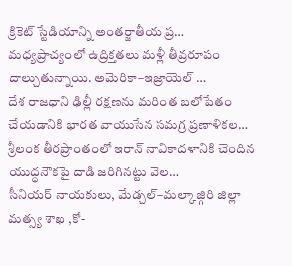క్రికెట్ స్టేడియాన్ని అంతర్జాతీయ ప్ర…
మధ్యప్రాచ్యంలో ఉద్రిక్తతలు మళ్లీ తీవ్రరూపం దాల్చుతున్నాయి. అమెరికా–ఇజ్రాయెల్ …
దేశ రాజధాని ఢిల్లీ రక్షణను మరింత బలోపేతం చేయడానికి భారత వాయుసేన సమగ్ర ప్రణాళికల…
శ్రీలంక తీరప్రాంతంలో ఇరాన్ నావికాదళానికి చెందిన యుద్ధనౌకపై దాడి జరిగినట్టు వెల…
సీనియర్ నాయకులు, మేడ్చల్–మల్కాజ్గిరి జిల్లా మత్స్య శాఖ ,కో-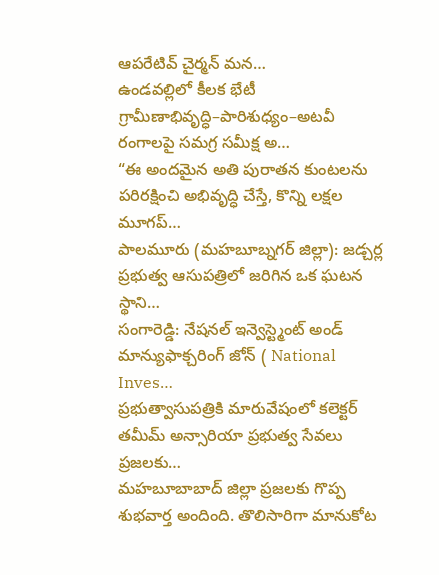ఆపరేటివ్ చైర్మన్ మన…
ఉండవల్లిలో కీలక భేటీ గ్రామీణాభివృద్ధి–పారిశుధ్యం–అటవీ రంగాలపై సమగ్ర సమీక్ష అ…
“ఈ అందమైన అతి పురాతన కుంటలను పరిరక్షించి అభివృద్ధి చేస్తే, కొన్ని లక్షల మూగప్…
పాలమూరు (మహబూబ్నగర్ జిల్లా): జడ్చర్ల ప్రభుత్వ ఆసుపత్రిలో జరిగిన ఒక ఘటన స్థాని…
సంగారెడ్డి: నేషనల్ ఇన్వెస్ట్మెంట్ అండ్ మాన్యుఫాక్చరింగ్ జోన్ ( National Inves…
ప్రభుత్వాసుపత్రికి మారువేషంలో కలెక్టర్ తమీమ్ అన్సారియా ప్రభుత్వ సేవలు ప్రజలకు…
మహబూబాబాద్ జిల్లా ప్రజలకు గొప్ప శుభవార్త అందింది. తొలిసారిగా మానుకోట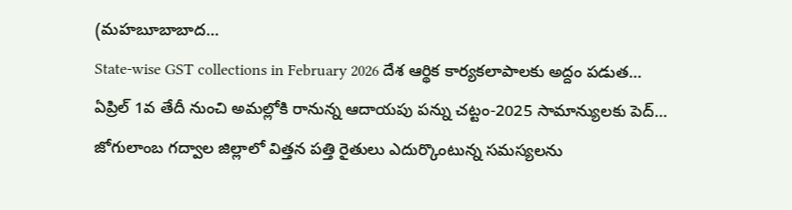(మహబూబాబాద…
State-wise GST collections in February 2026 దేశ ఆర్థిక కార్యకలాపాలకు అద్దం పడుత…
ఏప్రిల్ 1వ తేదీ నుంచి అమల్లోకి రానున్న ఆదాయపు పన్ను చట్టం-2025 సామాన్యులకు పెద్…
జోగులాంబ గద్వాల జిల్లాలో విత్తన పత్తి రైతులు ఎదుర్కొంటున్న సమస్యలను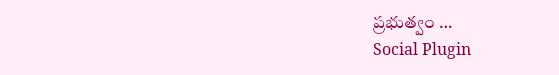ప్రభుత్వం …
Social Plugin